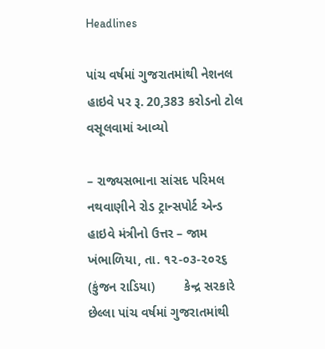Headlines

પાંચ વર્ષમાં ગુજરાતમાંથી નેશનલ હાઇવે પર રૂ. 20,383 કરોડનો ટોલ વસૂલવામાં આવ્યો

– રાજ્યસભાના સાંસદ પરિમલ નથવાણીને રોડ ટ્રાન્સપોર્ટ એન્ડ હાઇવે મંત્રીનો ઉત્તર – જામ ખંભાળિયા, તા. ૧૨-૦૩-૨૦૨૬ (કુંજન રાડિયા)        કેન્દ્ર સરકારે છેલ્લા પાંચ વર્ષમાં ગુજરાતમાંથી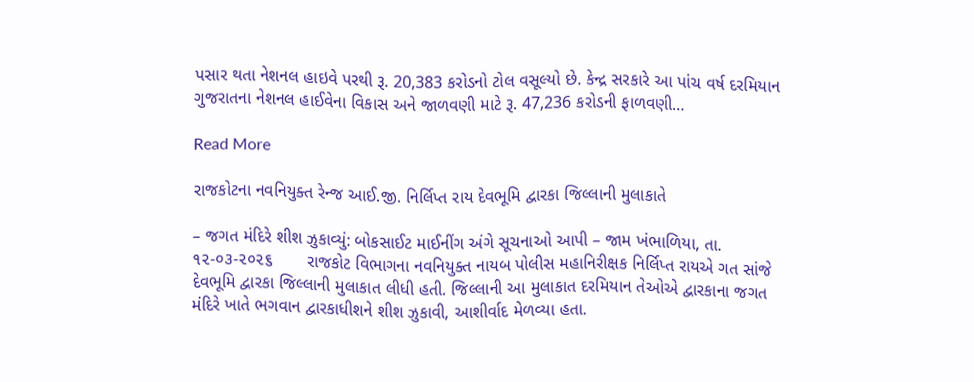પસાર થતા નેશનલ હાઇવે પરથી રૂ. 20,383 કરોડનો ટોલ વસૂલ્યો છે. કેન્દ્ર સરકારે આ પાંચ વર્ષ દરમિયાન ગુજરાતના નેશનલ હાઈવેના વિકાસ અને જાળવણી માટે રૂ. 47,236 કરોડની ફાળવણી…

Read More

રાજકોટના નવનિયુક્ત રેન્જ આઈ.જી. નિર્લિપ્ત રાય દેવભૂમિ દ્વારકા જિલ્લાની મુલાકાતે

– જગત મંદિરે શીશ ઝુકાવ્યું: બોકસાઈટ માઈનીંગ અંગે સૂચનાઓ આપી – જામ ખંભાળિયા, તા. ૧૨-૦૩-૨૦૨૬       રાજકોટ વિભાગના નવનિયુક્ત નાયબ પોલીસ મહાનિરીક્ષક નિર્લિપ્ત રાયએ ગત સાંજે દેવભૂમિ દ્વારકા જિલ્લાની મુલાકાત લીધી હતી. જિલ્લાની આ મુલાકાત દરમિયાન તેઓએ દ્વારકાના જગત મંદિરે ખાતે ભગવાન દ્વારકાધીશને શીશ ઝુકાવી, આશીર્વાદ મેળવ્યા હતા.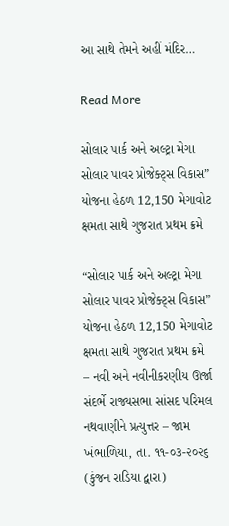આ સાથે તેમને અહીં મંદિર…

Read More

સોલાર પાર્ક અને અલ્ટ્રા મેગા સોલાર પાવર પ્રોજેક્ટ્સ વિકાસ” યોજના હેઠળ 12,150 મેગાવોટ ક્ષમતા સાથે ગુજરાત પ્રથમ ક્રમે

“સોલાર પાર્ક અને અલ્ટ્રા મેગા સોલાર પાવર પ્રોજેક્ટ્સ વિકાસ” યોજના હેઠળ 12,150 મેગાવોટ ક્ષમતા સાથે ગુજરાત પ્રથમ ક્રમે – નવી અને નવીનીકરણીય ઊર્જા સંદર્ભે રાજ્યસભા સાંસદ પરિમલ નથવાણીને પ્રત્યુત્તર – જામ ખંભાળિયા, તા. ૧૧-૦૩-૨૦૨૬ (કુંજન રાડિયા દ્વારા)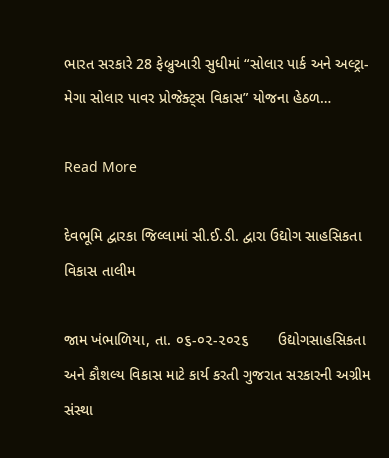ભારત સરકારે 28 ફેબ્રુઆરી સુધીમાં “સોલાર પાર્ક અને અલ્ટ્રા-મેગા સોલાર પાવર પ્રોજેક્ટ્સ વિકાસ” યોજના હેઠળ…

Read More

દેવભૂમિ દ્વારકા જિલ્લામાં સી.ઈ.ડી. દ્વારા ઉદ્યોગ સાહસિકતા વિકાસ તાલીમ

જામ ખંભાળિયા, તા. ૦૬-૦૨-૨૦૨૬       ઉદ્યોગસાહસિકતા અને કૌશલ્ય વિકાસ માટે કાર્ય કરતી ગુજરાત સરકારની અગ્રીમ સંસ્થા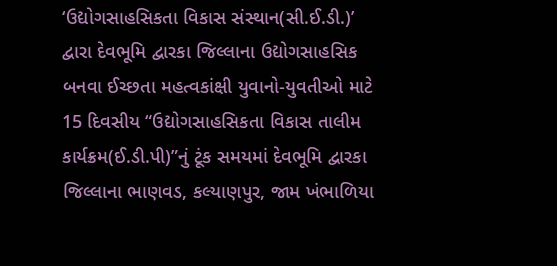‘ઉદ્યોગસાહસિકતા વિકાસ સંસ્થાન(સી.ઈ.ડી.)’ દ્વારા દેવભૂમિ દ્વારકા જિલ્લાના ઉદ્યોગસાહસિક બનવા ઈચ્છતા મહત્વકાંક્ષી યુવાનો-યુવતીઓ માટે 15 દિવસીય “ઉદ્યોગસાહસિકતા વિકાસ તાલીમ કાર્યક્રમ(ઈ.ડી.પી)”નું ટૂંક સમયમાં દેવભૂમિ દ્વારકા જિલ્લાના ભાણવડ, કલ્યાણપુર, જામ ખંભાળિયા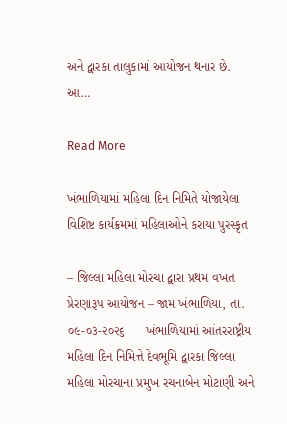અને દ્વારકા તાલુકામાં આયોજન થનાર છે.      આ…

Read More

ખંભાળિયામાં મહિલા દિન નિમિતે યોજાયેલા વિશિષ્ટ કાર્યક્રમમાં મહિલાઓને કરાયા પુરસ્કૃત

– જિલ્લા મહિલા મોરચા દ્વારા પ્રથમ વખત પ્રેરણારૂપ આયોજન – જામ ખંભાળિયા, તા. ૦૯-૦૩-૨૦૨૬      ખંભાળિયામાં આંતરરાષ્ટ્રીય મહિલા દિન નિમિત્તે દેવભૂમિ દ્વારકા જિલ્લા મહિલા મોરચાના પ્રમુખ રચનાબેન મોટાણી અને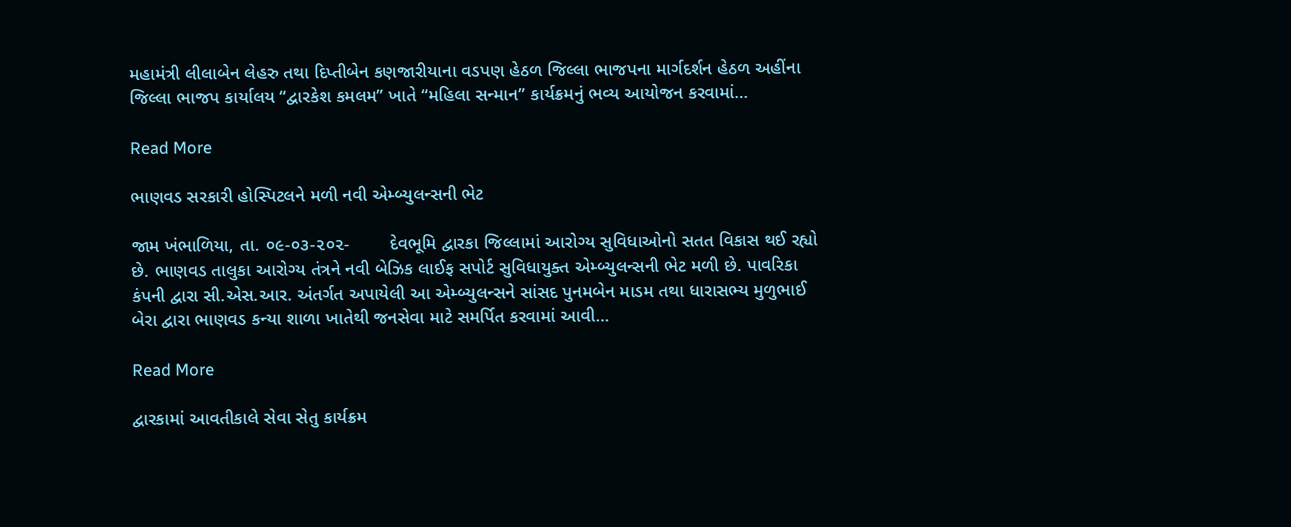મહામંત્રી લીલાબેન લેહરુ તથા દિપ્તીબેન કણજારીયાના વડપણ હેઠળ જિલ્લા ભાજપના માર્ગદર્શન હેઠળ અહીંના જિલ્લા ભાજપ કાર્યાલય “દ્વારકેશ કમલમ” ખાતે “મહિલા સન્માન” કાર્યક્રમનું ભવ્ય આયોજન કરવામાં…

Read More

ભાણવડ સરકારી હોસ્પિટલને મળી નવી એમ્બ્યુલન્સની ભેટ

જામ ખંભાળિયા, તા. ૦૯-૦૩-૨૦૨-        દેવભૂમિ દ્વારકા જિલ્લામાં આરોગ્ય સુવિધાઓનો સતત વિકાસ થઈ રહ્યો છે. ભાણવડ તાલુકા આરોગ્ય તંત્રને નવી બેઝિક લાઈફ સપોર્ટ સુવિધાયુક્ત એમ્બ્યુલન્સની ભેટ મળી છે. પાવરિકા કંપની દ્વારા સી.એસ.આર. અંતર્ગત અપાયેલી આ એમ્બ્યુલન્સને સાંસદ પુનમબેન માડમ તથા ધારાસભ્ય મુળુભાઈ બેરા દ્વારા ભાણવડ કન્યા શાળા ખાતેથી જનસેવા માટે સમર્પિત કરવામાં આવી…

Read More

દ્વારકામાં આવતીકાલે સેવા સેતુ કાર્યક્રમ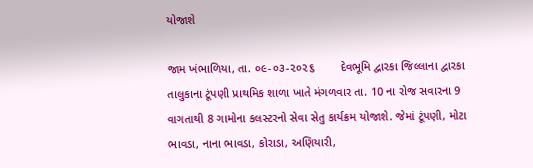યોજાશે

જામ ખંભાળિયા, તા. ૦૯-૦૩-૨૦૨૬        દેવભૂમિ દ્વારકા જિલ્લાના દ્વારકા તાલુકાના ટૂંપણી પ્રાથમિક શાળા ખાતે મંગળવાર તા. 10 ના રોજ સવારના 9 વાગતાથી 8 ગામોના કલસ્ટરનો સેવા સેતુ કાર્યક્રમ યોજાશે. જેમાં ટૂંપણી, મોટા ભાવડા, નાના ભાવડા, કોરાડા, અણિયારી,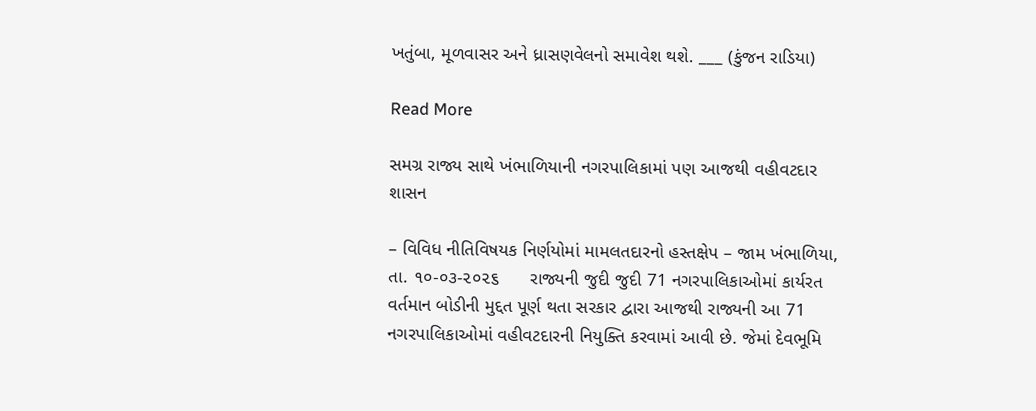ખતુંબા, મૂળવાસર અને ધ્રાસણવેલનો સમાવેશ થશે. ___ (કુંજન રાડિયા)

Read More

સમગ્ર રાજ્ય સાથે ખંભાળિયાની નગરપાલિકામાં પણ આજથી વહીવટદાર શાસન

– વિવિધ નીતિવિષયક નિર્ણયોમાં મામલતદારનો હસ્તક્ષેપ – જામ ખંભાળિયા, તા. ૧૦-૦૩-૨૦૨૬      રાજ્યની જુદી જુદી 71 નગરપાલિકાઓમાં કાર્યરત વર્તમાન બોડીની મુદ્દત પૂર્ણ થતા સરકાર દ્વારા આજથી રાજ્યની આ 71 નગરપાલિકાઓમાં વહીવટદારની નિયુક્તિ કરવામાં આવી છે. જેમાં દેવભૂમિ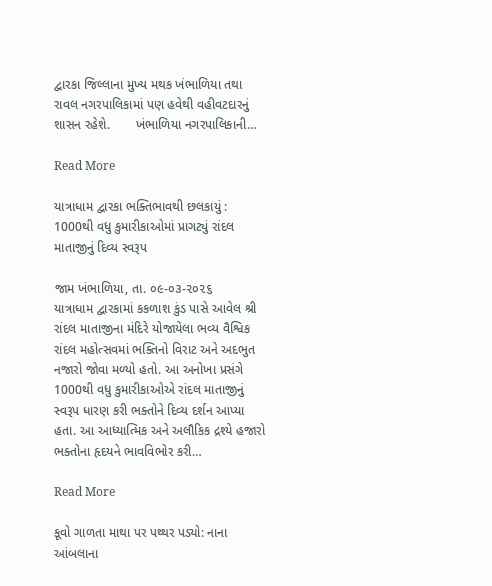દ્વારકા જિલ્લાના મુખ્ય મથક ખંભાળિયા તથા રાવલ નગરપાલિકામાં પણ હવેથી વહીવટદારનું શાસન રહેશે.       ખંભાળિયા નગરપાલિકાની…

Read More

યાત્રાધામ દ્વારકા ભક્તિભાવથી છલકાયું : 1000થી વધુ કુમારીકાઓમાં પ્રાગટ્યું રાંદલ માતાજીનું દિવ્ય સ્વરૂપ

જામ ખંભાળિયા, તા. ૦૯-૦૩-૨૦૨૬      યાત્રાધામ દ્વારકામાં કકળાશ કુંડ પાસે આવેલ શ્રી રાંદલ માતાજીના મંદિરે યોજાયેલા ભવ્ય વૈશ્વિક રાંદલ મહોત્સવમાં ભક્તિનો વિરાટ અને અદભુત નજારો જોવા મળ્યો હતો. આ અનોખા પ્રસંગે 1000થી વધુ કુમારીકાઓએ રાંદલ માતાજીનું સ્વરૂપ ધારણ કરી ભક્તોને દિવ્ય દર્શન આપ્યા હતા. આ આધ્યાત્મિક અને અલૌકિક દ્રશ્યે હજારો ભક્તોના હૃદયને ભાવવિભોર કરી…

Read More

કૂવો ગાળતા માથા પર પથ્થર પડ્યો: નાના આંબલાના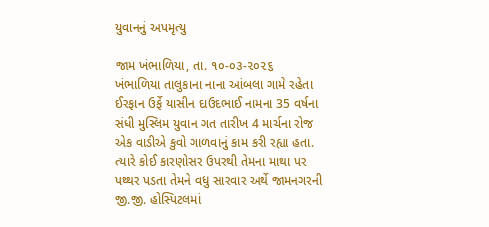યુવાનનું અપમૃત્યુ

જામ ખંભાળિયા, તા. ૧૦-૦૩-૨૦૨૬    ખંભાળિયા તાલુકાના નાના આંબલા ગામે રહેતા ઈરફાન ઉર્ફે યાસીન દાઉદભાઈ નામના 35 વર્ષના સંધી મુસ્લિમ યુવાન ગત તારીખ 4 માર્ચના રોજ એક વાડીએ કુવો ગાળવાનું કામ કરી રહ્યા હતા. ત્યારે કોઈ કારણોસર ઉપરથી તેમના માથા પર પથ્થર પડતા તેમને વધુ સારવાર અર્થે જામનગરની જી.જી. હોસ્પિટલમાં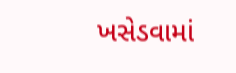ખસેડવામાં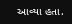આવ્યા હતા.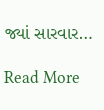જ્યાં સારવાર…

Read More